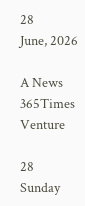28
June, 2026

A News 365Times Venture

28
Sunday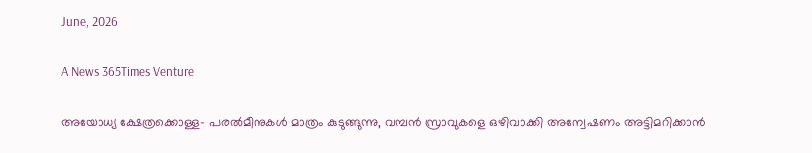June, 2026

A News 365Times Venture

അയോധ്യ ക്ഷേത്രക്കൊള്ള- പരല്‍മീനുകള്‍ മാത്രം കുടുങ്ങുന്നു, വമ്പന്‍ സ്രാവുകളെ ഒഴിവാക്കി അന്വേഷണം അട്ടിമറിക്കാന്‍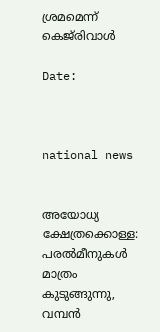ശ്രമമെന്ന് കെജ്‌രിവാള്‍

Date:



national news


അയോധ്യ ക്ഷേത്രക്കൊള്ള: പരല്‍മീനുകള്‍ മാത്രം കുടുങ്ങുന്നു, വമ്പന്‍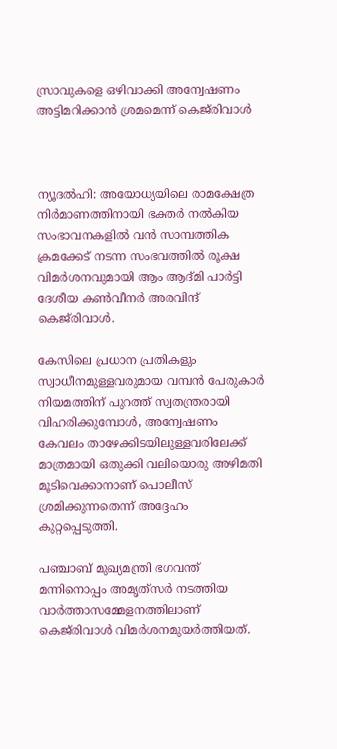സ്രാവുകളെ ഒഴിവാക്കി അന്വേഷണം അട്ടിമറിക്കാന്‍ ശ്രമമെന്ന് കെജ്‌രിവാള്‍



ന്യൂദല്‍ഹി: അയോധ്യയിലെ രാമക്ഷേത്ര നിര്‍മാണത്തിനായി ഭക്തര്‍ നല്‍കിയ സംഭാവനകളില്‍ വന്‍ സാമ്പത്തിക ക്രമക്കേട് നടന്ന സംഭവത്തില്‍ രൂക്ഷ വിമര്‍ശനവുമായി ആം ആദ്മി പാര്‍ട്ടി ദേശീയ കണ്‍വീനര്‍ അരവിന്ദ് കെജ്‌രിവാള്‍.

കേസിലെ പ്രധാന പ്രതികളും സ്വാധീനമുള്ളവരുമായ വമ്പന്‍ പേരുകാര്‍ നിയമത്തിന് പുറത്ത് സ്വതന്ത്രരായി വിഹരിക്കുമ്പോള്‍, അന്വേഷണം കേവലം താഴേക്കിടയിലുള്ളവരിലേക്ക് മാത്രമായി ഒതുക്കി വലിയൊരു അഴിമതി മൂടിവെക്കാനാണ് പൊലീസ് ശ്രമിക്കുന്നതെന്ന് അദ്ദേഹം കുറ്റപ്പെടുത്തി.

പഞ്ചാബ് മുഖ്യമന്ത്രി ഭഗവന്ത് മന്നിനൊപ്പം അമൃത്‌സര്‍ നടത്തിയ വാര്‍ത്താസമ്മേളനത്തിലാണ് കെജ്‌രിവാള്‍ വിമര്‍ശനമുയര്‍ത്തിയത്.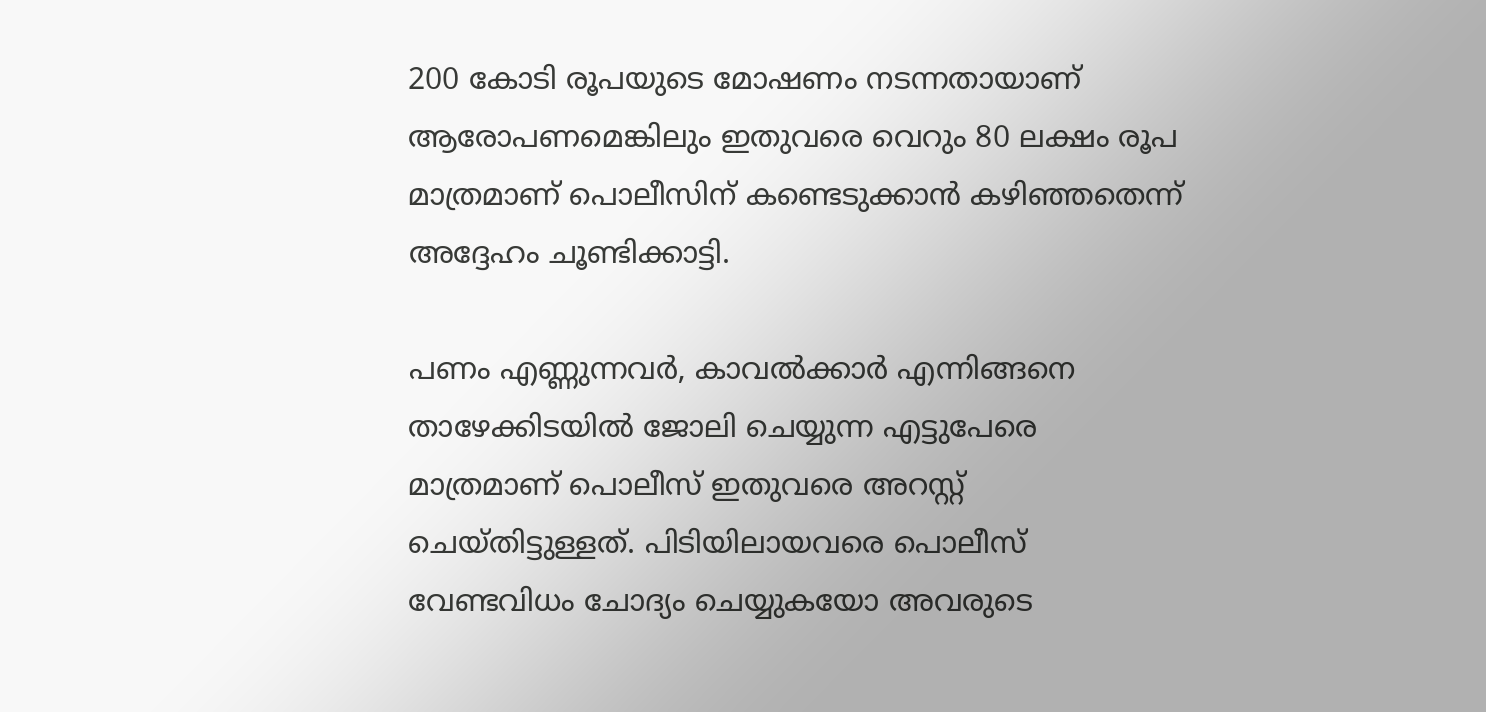200 കോടി രൂപയുടെ മോഷണം നടന്നതായാണ് ആരോപണമെങ്കിലും ഇതുവരെ വെറും 80 ലക്ഷം രൂപ മാത്രമാണ് പൊലീസിന് കണ്ടെടുക്കാന്‍ കഴിഞ്ഞതെന്ന് അദ്ദേഹം ചൂണ്ടിക്കാട്ടി.

പണം എണ്ണുന്നവര്‍, കാവല്‍ക്കാര്‍ എന്നിങ്ങനെ താഴേക്കിടയില്‍ ജോലി ചെയ്യുന്ന എട്ടുപേരെ മാത്രമാണ് പൊലീസ് ഇതുവരെ അറസ്റ്റ് ചെയ്തിട്ടുള്ളത്. പിടിയിലായവരെ പൊലീസ് വേണ്ടവിധം ചോദ്യം ചെയ്യുകയോ അവരുടെ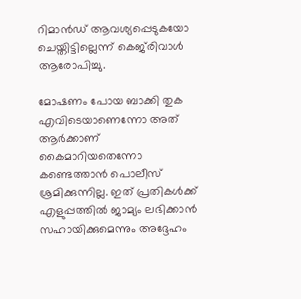റിമാന്‍ഡ് ആവശ്യപ്പെടുകയോ ചെയ്തിട്ടില്ലെന്ന് കെജ്‌രിവാള്‍ ആരോപിച്ചു.

മോഷണം പോയ ബാക്കി തുക എവിടെയാണെന്നോ അത് ആര്‍ക്കാണ് കൈമാറിയതെന്നോ കണ്ടെത്താന്‍ പൊലീസ് ശ്രമിക്കുന്നില്ല. ഇത് പ്രതികള്‍ക്ക് എളുപ്പത്തില്‍ ജാമ്യം ലഭിക്കാന്‍ സഹായിക്കുമെന്നും അദ്ദേഹം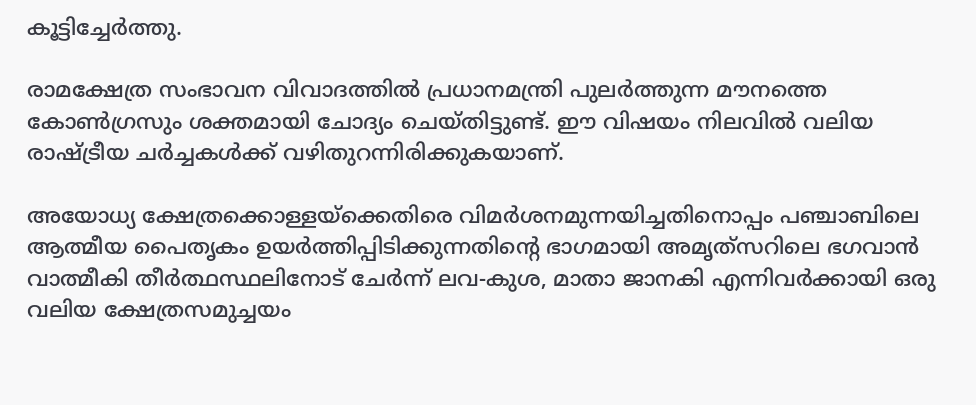കൂട്ടിച്ചേര്‍ത്തു.

രാമക്ഷേത്ര സംഭാവന വിവാദത്തില്‍ പ്രധാനമന്ത്രി പുലര്‍ത്തുന്ന മൗനത്തെ കോണ്‍ഗ്രസും ശക്തമായി ചോദ്യം ചെയ്തിട്ടുണ്ട്. ഈ വിഷയം നിലവില്‍ വലിയ രാഷ്ട്രീയ ചര്‍ച്ചകള്‍ക്ക് വഴിതുറന്നിരിക്കുകയാണ്.

അയോധ്യ ക്ഷേത്രക്കൊള്ളയ്‌ക്കെതിരെ വിമര്‍ശനമുന്നയിച്ചതിനൊപ്പം പഞ്ചാബിലെ ആത്മീയ പൈതൃകം ഉയര്‍ത്തിപ്പിടിക്കുന്നതിന്റെ ഭാഗമായി അമൃത്‌സറിലെ ഭഗവാന്‍ വാത്മീകി തീര്‍ത്ഥസ്ഥലിനോട് ചേര്‍ന്ന് ലവ-കുശ, മാതാ ജാനകി എന്നിവര്‍ക്കായി ഒരു വലിയ ക്ഷേത്രസമുച്ചയം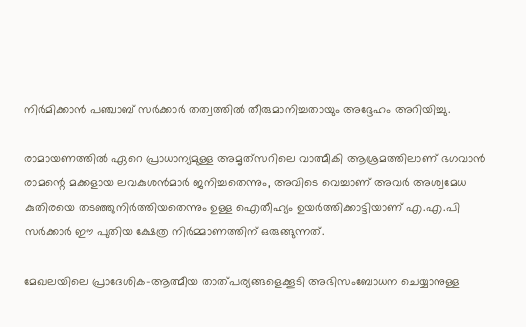നിര്‍മിക്കാന്‍ പഞ്ചാബ് സര്‍ക്കാര്‍ തത്വത്തില്‍ തീരുമാനിച്ചതായും അദ്ദേഹം അറിയിച്ചു.

രാമായണത്തില്‍ ഏറെ പ്രാധാന്യമുള്ള അമൃത്‌സറിലെ വാത്മീകി ആശ്രമത്തിലാണ് ഭഗവാന്‍ രാമന്റെ മക്കളായ ലവകുശന്‍മാര്‍ ജനിച്ചതെന്നും, അവിടെ വെച്ചാണ് അവര്‍ അശ്വമേധ കുതിരയെ തടഞ്ഞുനിര്‍ത്തിയതെന്നും ഉള്ള ഐതീഹ്യം ഉയര്‍ത്തിക്കാട്ടിയാണ് എ.എ.പി സര്‍ക്കാര്‍ ഈ പുതിയ ക്ഷേത്ര നിര്‍മ്മാണത്തിന് ഒരുങ്ങുന്നത്.

മേഖലയിലെ പ്രാദേശിക-ആത്മീയ താത്പര്യങ്ങളെക്കൂടി അഭിസംബോധന ചെയ്യാനുള്ള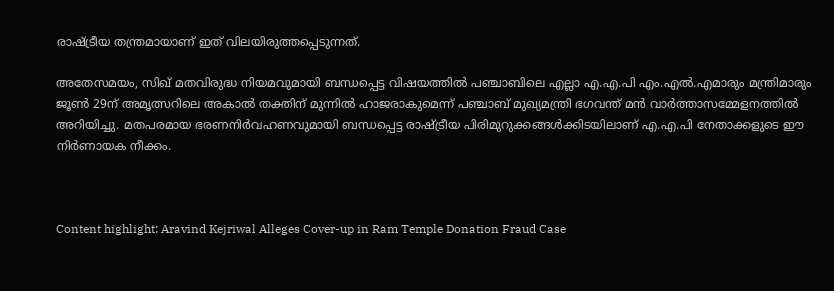രാഷ്ട്രീയ തന്ത്രമായാണ് ഇത് വിലയിരുത്തപ്പെടുന്നത്.

അതേസമയം, സിഖ് മതവിരുദ്ധ നിയമവുമായി ബന്ധപ്പെട്ട വിഷയത്തില്‍ പഞ്ചാബിലെ എല്ലാ എ.എ.പി എം.എല്‍.എമാരും മന്ത്രിമാരും ജൂണ്‍ 29ന് അമൃത്സറിലെ അകാല്‍ തക്തിന് മുന്നില്‍ ഹാജരാകുമെന്ന് പഞ്ചാബ് മുഖ്യമന്ത്രി ഭഗവന്ത് മന്‍ വാര്‍ത്താസമ്മേളനത്തില്‍ അറിയിച്ചു. മതപരമായ ഭരണനിര്‍വഹണവുമായി ബന്ധപ്പെട്ട രാഷ്ട്രീയ പിരിമുറുക്കങ്ങള്‍ക്കിടയിലാണ് എ.എ.പി നേതാക്കളുടെ ഈ നിര്‍ണായക നീക്കം.



Content highlight: Aravind Kejriwal Alleges Cover-up in Ram Temple Donation Fraud Case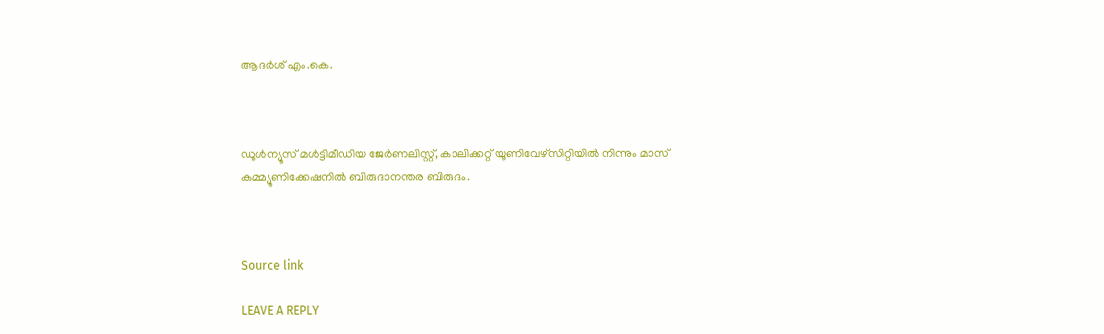ആദര്‍ശ് എം.കെ.



ഡൂള്‍ന്യൂസ് മള്‍ട്ടിമീഡിയ ജേര്‍ണലിസ്റ്റ്, കാലിക്കറ്റ് യൂണിവേഴ്സിറ്റിയില്‍ നിന്നും മാസ് കമ്മ്യൂണിക്കേഷനില്‍ ബിരുദാനന്തര ബിരുദം.



Source link

LEAVE A REPLY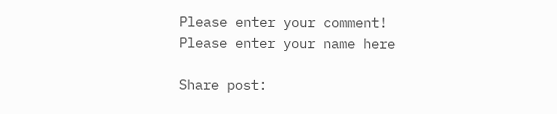Please enter your comment!
Please enter your name here

Share post: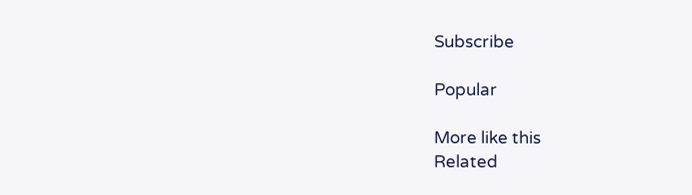Subscribe

Popular

More like this
Related